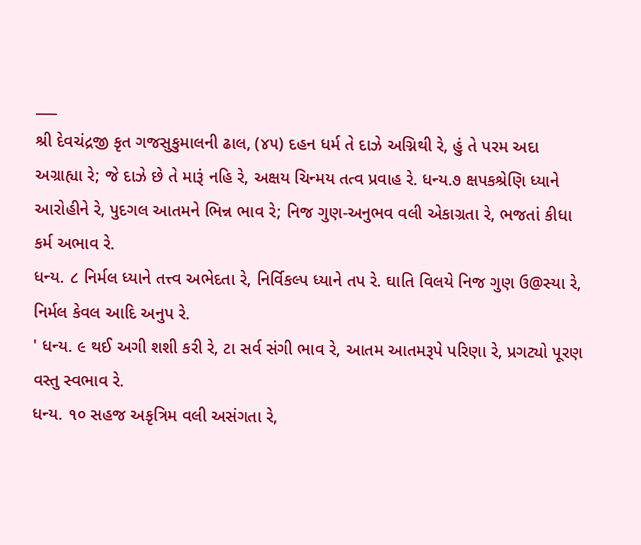___
શ્રી દેવચંદ્રજી કૃત ગજસુકુમાલની ઢાલ, (૪૫) દહન ધર્મ તે દાઝે અગ્નિથી રે, હું તે પરમ અદા અગ્રાહ્યા રે; જે દાઝે છે તે મારૂં નહિ રે, અક્ષય ચિન્મય તત્વ પ્રવાહ રે. ધન્ય.૭ ક્ષપકશ્રેણિ ધ્યાને આરોહીને રે, પુદગલ આતમને ભિન્ન ભાવ રે; નિજ ગુણ-અનુભવ વલી એકાગ્રતા રે, ભજતાં કીધા કર્મ અભાવ રે.
ધન્ય. ૮ નિર્મલ ધ્યાને તત્ત્વ અભેદતા રે, નિર્વિકલ્પ ધ્યાને તપ રે. ઘાતિ વિલયે નિજ ગુણ ઉ@સ્યા રે, નિર્મલ કેવલ આદિ અનુપ રે.
' ધન્ય. ૯ થઈ અગી શશી કરી રે, ટા સર્વ સંગી ભાવ રે, આતમ આતમરૂપે પરિણા રે, પ્રગટ્યો પૂરણ વસ્તુ સ્વભાવ રે.
ધન્ય. ૧૦ સહજ અકૃત્રિમ વલી અસંગતા રે,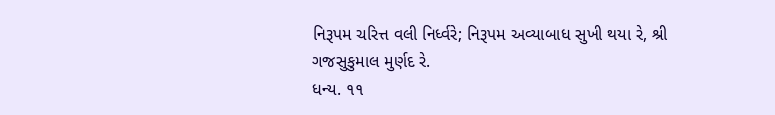નિરૂપમ ચરિત્ત વલી નિર્ધ્વરે; નિરૂપમ અવ્યાબાધ સુખી થયા રે, શ્રી ગજસુકુમાલ મુર્ણદ રે.
ધન્ય. ૧૧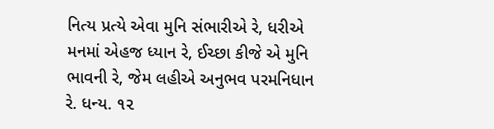નિત્ય પ્રત્યે એવા મુનિ સંભારીએ રે, ધરીએ મનમાં એહજ ધ્યાન રે, ઈચ્છા કીજે એ મુનિ ભાવની રે, જેમ લહીએ અનુભવ પરમનિધાન
રે. ધન્ય. ૧૨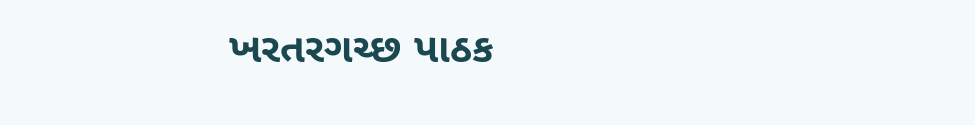ખરતરગચ્છ પાઠક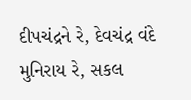દીપચંદ્રને રે, દેવચંદ્ર વંદે મુનિરાય રે, સકલ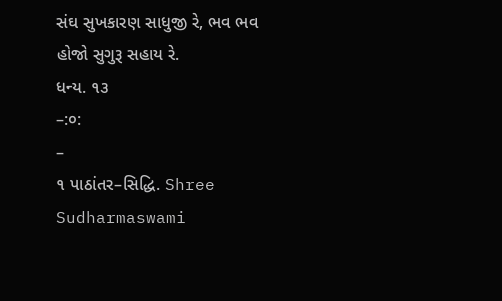સંઘ સુખકારણ સાધુજી રે, ભવ ભવ હોજો સુગુરૂ સહાય રે.
ધન્ય. ૧૩
–:૦:
–
૧ પાઠાંતર–સિદ્ધિ. Shree Sudharmaswami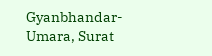Gyanbhandar-Umara, Surat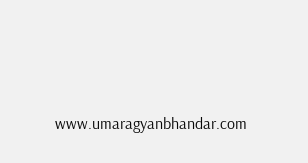www.umaragyanbhandar.com